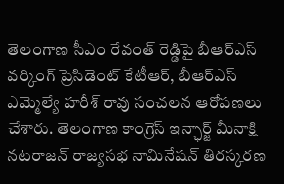తెలంగాణ సీఎం రేవంత్ రెడ్డిపై బీఆర్ఎస్ వర్కింగ్ ప్రెసిడెంట్ కేటీఆర్, బీఆర్ఎస్ ఎమ్మెల్యే హరీశ్ రావు సంచలన ఆరోపణలు చేశారు. తెలంగాణ కాంగ్రెస్ ఇన్ఛార్జ్ మీనాక్షి నటరాజన్ రాజ్యసభ నామినేషన్ తిరస్కరణ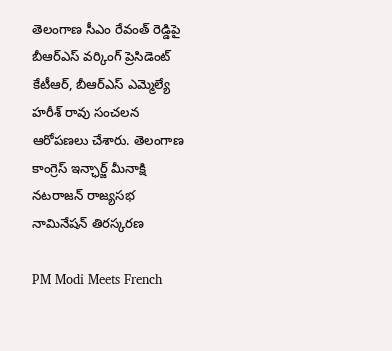తెలంగాణ సీఎం రేవంత్ రెడ్డిపై బీఆర్ఎస్ వర్కింగ్ ప్రెసిడెంట్ కేటీఆర్, బీఆర్ఎస్ ఎమ్మెల్యే హరీశ్ రావు సంచలన ఆరోపణలు చేశారు. తెలంగాణ కాంగ్రెస్ ఇన్ఛార్జ్ మీనాక్షి నటరాజన్ రాజ్యసభ నామినేషన్ తిరస్కరణ

PM Modi Meets French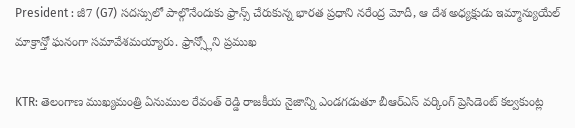President : జీ7 (G7) సదస్సులో పాల్గొనేందుకు ఫ్రాన్స్ చేరుకున్న భారత ప్రధాని నరేంద్ర మోదీ, ఆ దేశ అధ్యక్షుడు ఇమ్మాన్యుయేల్ మాక్రాన్తో ఘనంగా సమావేశమయ్యారు. ఫ్రాన్స్లోని ప్రముఖ

KTR: తెలంగాణ ముఖ్యమంత్రి ఏనుముల రేవంత్ రెడ్డి రాజకీయ నైజాన్ని ఎండగడుతూ బీఆర్ఎస్ వర్కింగ్ ప్రెసిడెంట్ కల్వకుంట్ల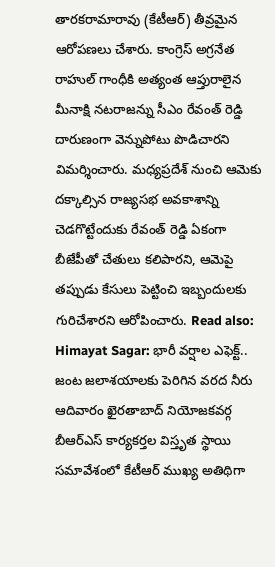తారకరామారావు (కేటీఆర్) తీవ్రమైన ఆరోపణలు చేశారు. కాంగ్రెస్ అగ్రనేత రాహుల్ గాంధీకి అత్యంత ఆప్తురాలైన మీనాక్షి నటరాజన్ను సీఎం రేవంత్ రెడ్డి దారుణంగా వెన్నుపోటు పొడిచారని విమర్శించారు. మధ్యప్రదేశ్ నుంచి ఆమెకు దక్కాల్సిన రాజ్యసభ అవకాశాన్ని చెడగొట్టేందుకు రేవంత్ రెడ్డి ఏకంగా బీజేపీతో చేతులు కలిపారని, ఆమెపై తప్పుడు కేసులు పెట్టించి ఇబ్బందులకు గురిచేశారని ఆరోపించారు. Read also: Himayat Sagar: భారీ వర్షాల ఎఫెక్ట్.. జంట జలాశయాలకు పెరిగిన వరద నీరు ఆదివారం ఖైరతాబాద్ నియోజకవర్గ బీఆర్ఎస్ కార్యకర్తల విస్తృత స్థాయి సమావేశంలో కేటీఆర్ ముఖ్య అతిథిగా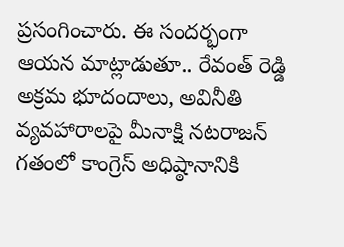ప్రసంగించారు. ఈ సందర్భంగా ఆయన మాట్లాడుతూ.. రేవంత్ రెడ్డి అక్రమ భూదందాలు, అవినీతి వ్యవహారాలపై మీనాక్షి నటరాజన్ గతంలో కాంగ్రెస్ అధిష్ఠానానికి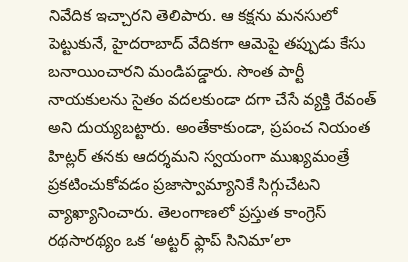నివేదిక ఇచ్చారని తెలిపారు. ఆ కక్షను మనసులో పెట్టుకునే, హైదరాబాద్ వేదికగా ఆమెపై తప్పుడు కేసు బనాయించారని మండిపడ్డారు. సొంత పార్టీ నాయకులను సైతం వదలకుండా దగా చేసే వ్యక్తి రేవంత్ అని దుయ్యబట్టారు. అంతేకాకుండా, ప్రపంచ నియంత హిట్లర్ తనకు ఆదర్శమని స్వయంగా ముఖ్యమంత్రే ప్రకటించుకోవడం ప్రజాస్వామ్యానికే సిగ్గుచేటని వ్యాఖ్యానించారు. తెలంగాణలో ప్రస్తుత కాంగ్రెస్ రథసారథ్యం ఒక ‘అట్టర్ ఫ్లాప్ సినిమా’లా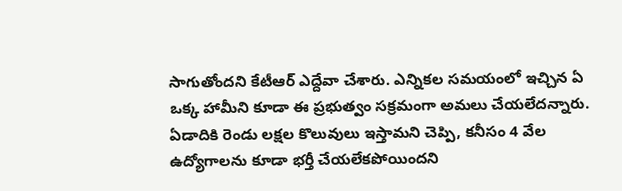సాగుతోందని కేటీఆర్ ఎద్దేవా చేశారు. ఎన్నికల సమయంలో ఇచ్చిన ఏ ఒక్క హామీని కూడా ఈ ప్రభుత్వం సక్రమంగా అమలు చేయలేదన్నారు. ఏడాదికి రెండు లక్షల కొలువులు ఇస్తామని చెప్పి, కనీసం 4 వేల ఉద్యోగాలను కూడా భర్తీ చేయలేకపోయిందని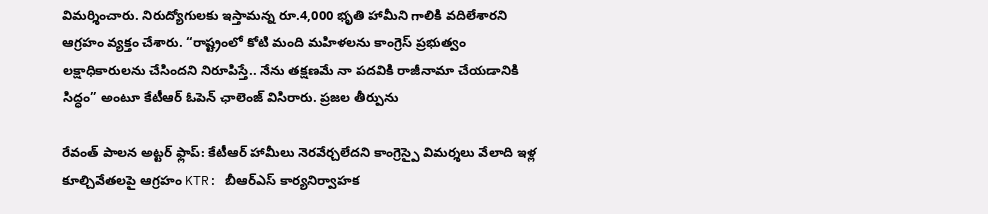విమర్శించారు. నిరుద్యోగులకు ఇస్తామన్న రూ.4,000 భృతి హామీని గాలికి వదిలేశారని ఆగ్రహం వ్యక్తం చేశారు. “రాష్ట్రంలో కోటి మంది మహిళలను కాంగ్రెస్ ప్రభుత్వం లక్షాధికారులను చేసిందని నిరూపిస్తే.. నేను తక్షణమే నా పదవికి రాజీనామా చేయడానికి సిద్ధం” అంటూ కేటీఆర్ ఓపెన్ ఛాలెంజ్ విసిరారు. ప్రజల తీర్పును

రేవంత్ పాలన అట్టర్ ఫ్లాప్: కేటీఆర్ హామీలు నెరవేర్చలేదని కాంగ్రెస్పై విమర్శలు వేలాది ఇళ్ల కూల్చివేతలపై ఆగ్రహం KTR: బీఆర్ఎస్ కార్యనిర్వాహక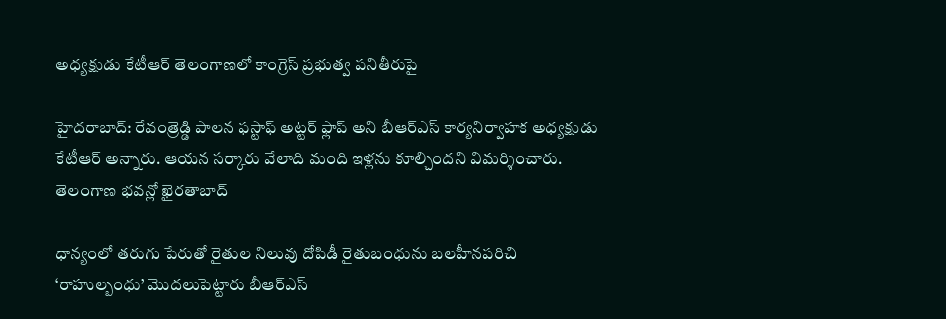అధ్యక్షుడు కేటీఆర్ తెలంగాణలో కాంగ్రెస్ ప్రభుత్వ పనితీరుపై

హైదరాబాద్: రేవంత్రెడ్డి పాలన ఫస్టాఫ్ అట్టర్ ఫ్లాప్ అని బీఆర్ఎస్ కార్యనిర్వాహక అధ్యక్షుడు కేటీఆర్ అన్నారు. ఆయన సర్కారు వేలాది మంది ఇళ్లను కూల్చిందని విమర్శించారు. తెలంగాణ భవన్లో ఖైరతాబాద్

ధాన్యంలో తరుగు పేరుతో రైతుల నిలువు దోపిడీ రైతుబంధును బలహీనపరిచి ‘రాహుల్బంధు’ మొదలుపెట్టారు బీఆర్ఎస్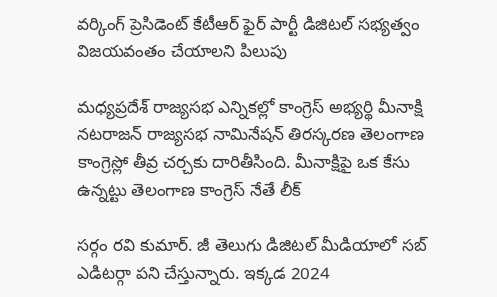వర్కింగ్ ప్రెసిడెంట్ కేటీఆర్ ఫైర్ పార్టీ డిజిటల్ సభ్యత్వం విజయవంతం చేయాలని పిలుపు

మధ్యప్రదేశ్ రాజ్యసభ ఎన్నికల్లో కాంగ్రెస్ అభ్యర్థి మీనాక్షి నటరాజన్ రాజ్యసభ నామినేషన్ తిరస్కరణ తెలంగాణ కాంగ్రెస్లో తీవ్ర చర్చకు దారితీసింది. మీనాక్షిపై ఒక కేసు ఉన్నట్టు తెలంగాణ కాంగ్రెస్ నేతే లీక్

సర్గం రవి కుమార్. జీ తెలుగు డిజిటల్ మీడియాలో సబ్ ఎడిటర్గా పని చేస్తున్నారు. ఇక్కడ 2024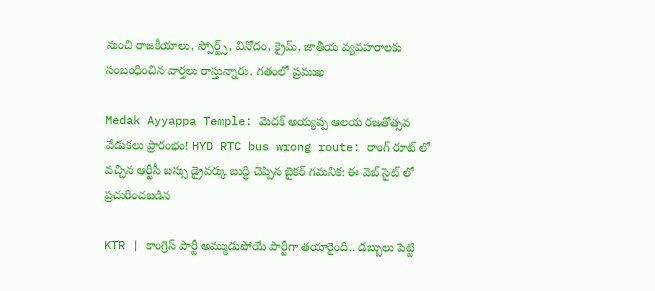నుంచి రాజకీయాలు, స్పోర్ట్స్, వినోదం, క్రైమ్, జాతీయ వ్యవహరాలకు సంబంధించిన వార్తలు రాస్తున్నారు. గతంలో ప్రముఖ

Medak Ayyappa Temple: మెదక్ అయ్యప్ప ఆలయ రజతోత్సవ వేడుకలు ప్రారంభం! HYD RTC bus wrong route: రాంగ్ రూట్ లో వచ్చిన ఆర్టీసీ బస్సు డ్రైవర్కు బుద్ధి చెప్పిన బైకర్ గమనిక: ఈ వెబ్ సైట్ లో ప్రచురించబడిన

KTR | కాంగ్రెస్ పార్టీ అమ్ముడుపోయే పార్టీగా తయారైంది.. డబ్బులు పెట్టి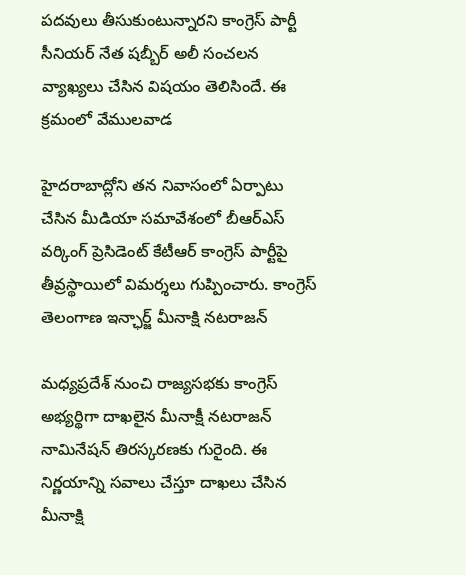పదవులు తీసుకుంటున్నారని కాంగ్రెస్ పార్టీ సీనియర్ నేత షబ్బీర్ అలీ సంచలన వ్యాఖ్యలు చేసిన విషయం తెలిసిందే. ఈ క్రమంలో వేములవాడ

హైదరాబాద్లోని తన నివాసంలో ఏర్పాటు చేసిన మీడియా సమావేశంలో బీఆర్ఎస్ వర్కింగ్ ప్రెసిడెంట్ కేటీఆర్ కాంగ్రెస్ పార్టీపై తీవ్రస్థాయిలో విమర్శలు గుప్పించారు. కాంగ్రెస్ తెలంగాణ ఇన్ఛార్జ్ మీనాక్షి నటరాజన్

మధ్యప్రదేశ్ నుంచి రాజ్యసభకు కాంగ్రెస్ అభ్యర్థిగా దాఖలైన మీనాక్షీ నటరాజన్ నామినేషన్ తిరస్కరణకు గురైంది. ఈ నిర్ణయాన్ని సవాలు చేస్తూ దాఖలు చేసిన మీనాక్షి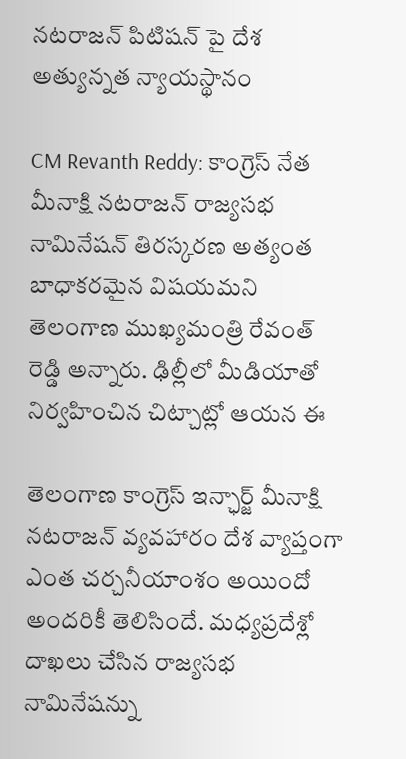నటరాజన్ పిటిషన్ పై దేశ అత్యున్నత న్యాయస్థానం

CM Revanth Reddy: కాంగ్రెస్ నేత మీనాక్షి నటరాజన్ రాజ్యసభ నామినేషన్ తిరస్కరణ అత్యంత బాధాకరమైన విషయమని తెలంగాణ ముఖ్యమంత్రి రేవంత్ రెడ్డి అన్నారు. ఢిల్లీలో మీడియాతో నిర్వహించిన చిట్చాట్లో ఆయన ఈ

తెలంగాణ కాంగ్రెస్ ఇన్ఛార్జ్ మీనాక్షి నటరాజన్ వ్యవహారం దేశ వ్యాప్తంగా ఎంత చర్చనీయాంశం అయిందో అందరికీ తెలిసిందే. మధ్యప్రదేశ్లో దాఖలు చేసిన రాజ్యసభ నామినేషన్ను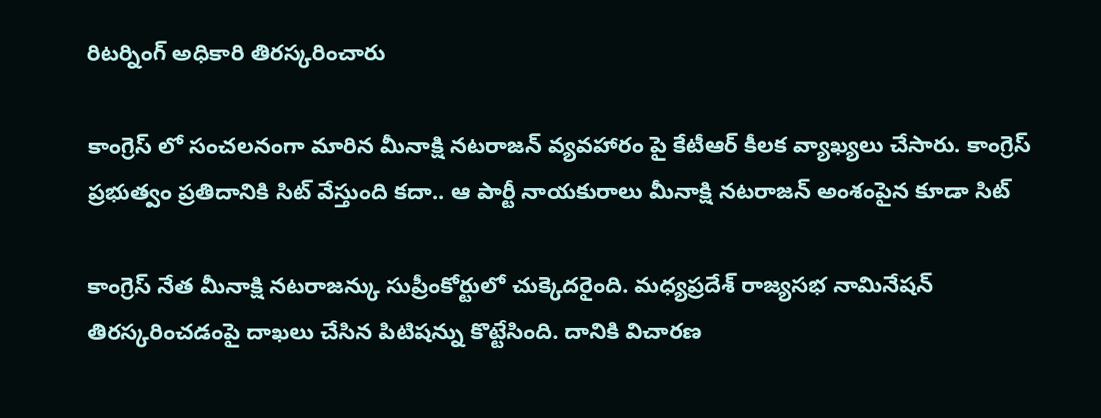రిటర్నింగ్ అధికారి తిరస్కరించారు

కాంగ్రెస్ లో సంచలనంగా మారిన మీనాక్షి నటరాజన్ వ్యవహారం పై కేటీఆర్ కీలక వ్యాఖ్యలు చేసారు. కాంగ్రెస్ ప్రభుత్వం ప్రతిదానికి సిట్ వేస్తుంది కదా.. ఆ పార్టీ నాయకురాలు మీనాక్షి నటరాజన్ అంశంపైన కూడా సిట్

కాంగ్రెస్ నేత మీనాక్షి నటరాజన్కు సుప్రీంకోర్టులో చుక్కెదరైంది. మధ్యప్రదేశ్ రాజ్యసభ నామినేషన్ తిరస్కరించడంపై దాఖలు చేసిన పిటిషన్ను కొట్టేసింది. దానికి విచారణ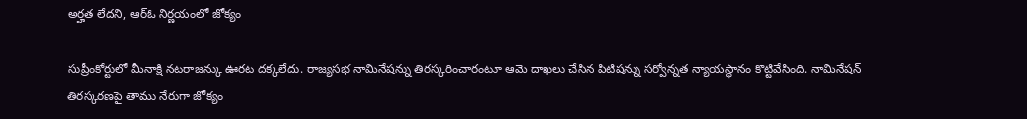అర్హత లేదని, ఆర్ఓ నిర్ణయంలో జోక్యం

సుప్రీంకోర్టులో మీనాక్షి నటరాజన్కు ఊరట దక్కలేదు. రాజ్యసభ నామినేషన్ను తిరస్కరించారంటూ ఆమె దాఖలు చేసిన పిటిషన్ను సర్వోన్నత న్యాయస్థానం కొట్టివేసింది. నామినేషన్ తిరస్కరణపై తాము నేరుగా జోక్యం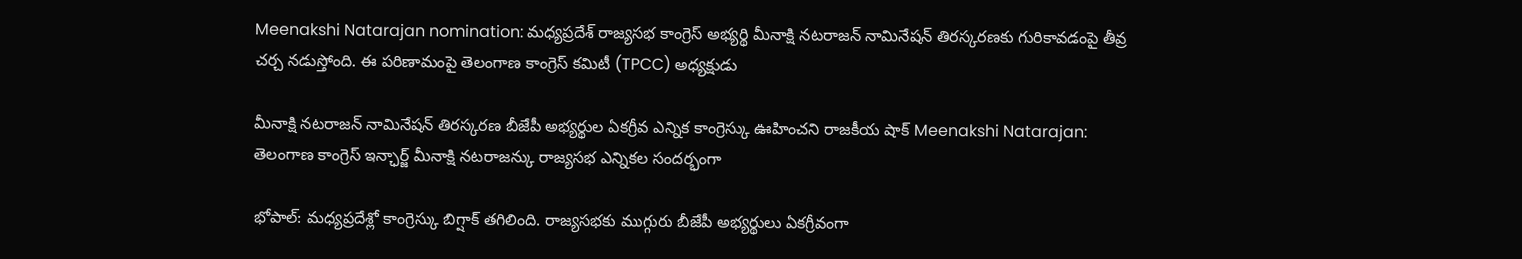Meenakshi Natarajan nomination: మధ్యప్రదేశ్ రాజ్యసభ కాంగ్రెస్ అభ్యర్థి మీనాక్షి నటరాజన్ నామినేషన్ తిరస్కరణకు గురికావడంపై తీవ్ర చర్చ నడుస్తోంది. ఈ పరిణామంపై తెలంగాణ కాంగ్రెస్ కమిటీ (TPCC) అధ్యక్షుడు

మీనాక్షి నటరాజన్ నామినేషన్ తిరస్కరణ బీజేపీ అభ్యర్థుల ఏకగ్రీవ ఎన్నిక కాంగ్రెస్కు ఊహించని రాజకీయ షాక్ Meenakshi Natarajan: తెలంగాణ కాంగ్రెస్ ఇన్ఛార్జ్ మీనాక్షి నటరాజన్కు రాజ్యసభ ఎన్నికల సందర్భంగా

భోపాల్: మధ్యప్రదేశ్లో కాంగ్రెస్కు బిగ్షాక్ తగిలింది. రాజ్యసభకు ముగ్గురు బీజేపీ అభ్యర్థులు ఏకగ్రీవంగా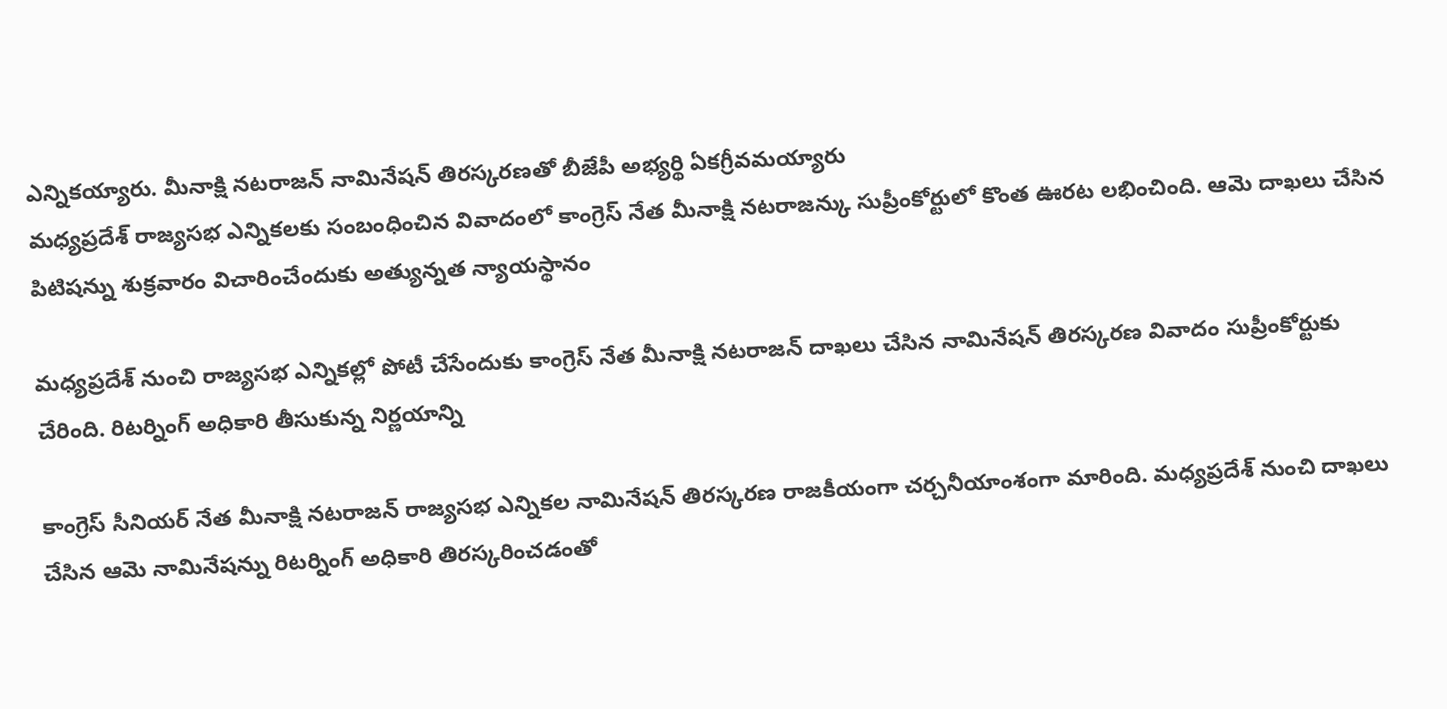ఎన్నికయ్యారు. మీనాక్షి నటరాజన్ నామినేషన్ తిరస్కరణతో బీజేపీ అభ్యర్థి ఏకగ్రీవమయ్యారు
మధ్యప్రదేశ్ రాజ్యసభ ఎన్నికలకు సంబంధించిన వివాదంలో కాంగ్రెస్ నేత మీనాక్షి నటరాజన్కు సుప్రీంకోర్టులో కొంత ఊరట లభించింది. ఆమె దాఖలు చేసిన పిటిషన్ను శుక్రవారం విచారించేందుకు అత్యున్నత న్యాయస్థానం

మధ్యప్రదేశ్ నుంచి రాజ్యసభ ఎన్నికల్లో పోటీ చేసేందుకు కాంగ్రెస్ నేత మీనాక్షి నటరాజన్ దాఖలు చేసిన నామినేషన్ తిరస్కరణ వివాదం సుప్రీంకోర్టుకు చేరింది. రిటర్నింగ్ అధికారి తీసుకున్న నిర్ణయాన్ని

కాంగ్రెస్ సీనియర్ నేత మీనాక్షి నటరాజన్ రాజ్యసభ ఎన్నికల నామినేషన్ తిరస్కరణ రాజకీయంగా చర్చనీయాంశంగా మారింది. మధ్యప్రదేశ్ నుంచి దాఖలు చేసిన ఆమె నామినేషన్ను రిటర్నింగ్ అధికారి తిరస్కరించడంతో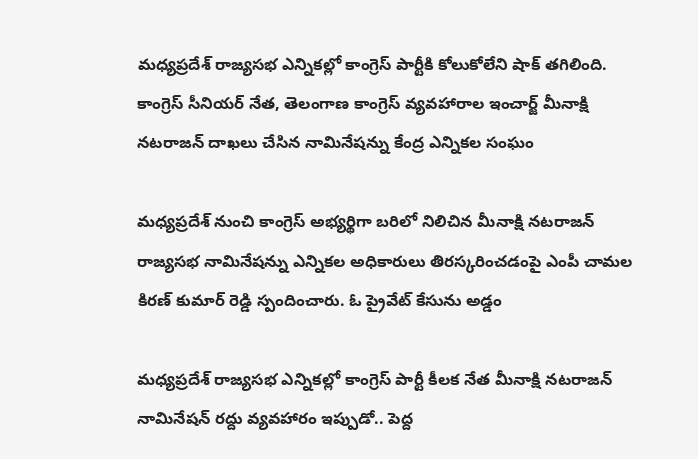మధ్యప్రదేశ్ రాజ్యసభ ఎన్నికల్లో కాంగ్రెస్ పార్టీకి కోలుకోలేని షాక్ తగిలింది. కాంగ్రెస్ సీనియర్ నేత, తెలంగాణ కాంగ్రెస్ వ్యవహారాల ఇంచార్జ్ మీనాక్షి నటరాజన్ దాఖలు చేసిన నామినేషన్ను కేంద్ర ఎన్నికల సంఘం

మధ్యప్రదేశ్ నుంచి కాంగ్రెస్ అభ్యర్థిగా బరిలో నిలిచిన మీనాక్షి నటరాజన్ రాజ్యసభ నామినేషన్ను ఎన్నికల అధికారులు తిరస్కరించడంపై ఎంపీ చామల కిరణ్ కుమార్ రెడ్డి స్పందించారు. ఓ ప్రైవేట్ కేసును అడ్డం

మధ్యప్రదేశ్ రాజ్యసభ ఎన్నికల్లో కాంగ్రెస్ పార్టీ కీలక నేత మీనాక్షి నటరాజన్ నామినేషన్ రద్దు వ్యవహారం ఇప్పుడో.. పెద్ద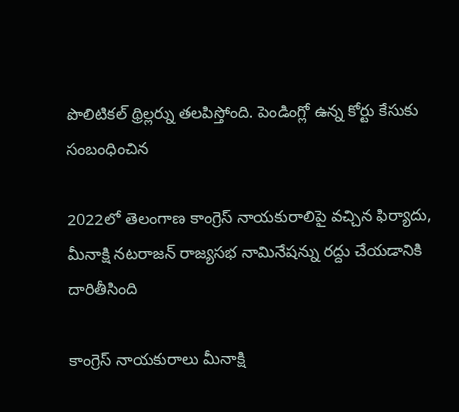పొలిటికల్ థ్రిల్లర్ను తలపిస్తోంది. పెండింగ్లో ఉన్న కోర్టు కేసుకు సంబంధించిన

2022లో తెలంగాణ కాంగ్రెస్ నాయకురాలిపై వచ్చిన ఫిర్యాదు, మీనాక్షి నటరాజన్ రాజ్యసభ నామినేషన్ను రద్దు చేయడానికి దారితీసింది

కాంగ్రెస్ నాయకురాలు మీనాక్షి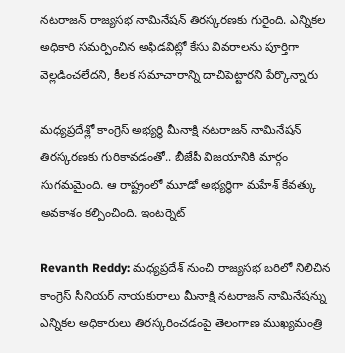నటరాజన్ రాజ్యసభ నామినేషన్ తిరస్కరణకు గురైంది. ఎన్నికల అధికారి సమర్పించిన అఫిడవిట్లో కేసు వివరాలను పూర్తిగా వెల్లడించలేదని, కీలక సమాచారాన్ని దాచిపెట్టారని పేర్కొన్నారు

మధ్యప్రదేశ్లో కాంగ్రెస్ అభ్యర్థి మీనాక్షి నటరాజన్ నామినేషన్ తిరస్కరణకు గురికావడంతో.. బీజేపీ విజయానికి మార్గం సుగమమైంది. ఆ రాష్ట్రంలో మూడో అభ్యర్థిగా మహేశ్ కేవత్కు అవకాశం కల్పించింది. ఇంటర్నెట్

Revanth Reddy: మధ్యప్రదేశ్ నుంచి రాజ్యసభ బరిలో నిలిచిన కాంగ్రెస్ సీనియర్ నాయకురాలు మీనాక్షి నటరాజన్ నామినేషన్ను ఎన్నికల అధికారులు తిరస్కరించడంపై తెలంగాణ ముఖ్యమంత్రి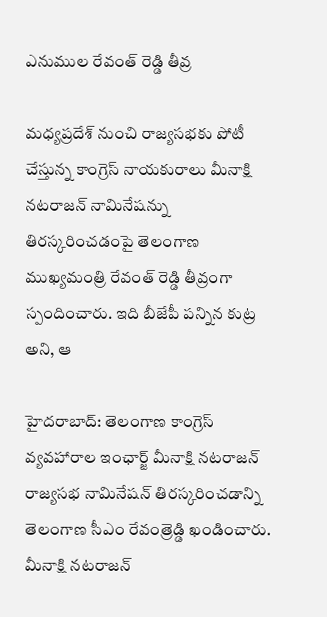ఎనుముల రేవంత్ రెడ్డి తీవ్ర

మధ్యప్రదేశ్ నుంచి రాజ్యసభకు పోటీ చేస్తున్న కాంగ్రెస్ నాయకురాలు మీనాక్షి నటరాజన్ నామినేషన్ను తిరస్కరించడంపై తెలంగాణ ముఖ్యమంత్రి రేవంత్ రెడ్డి తీవ్రంగా స్పందించారు. ఇది బీజేపీ పన్నిన కుట్ర అని, ఆ

హైదరాబాద్: తెలంగాణ కాంగ్రెస్ వ్యవహారాల ఇంఛార్జ్ మీనాక్షి నటరాజన్ రాజ్యసభ నామినేషన్ తిరస్కరించడాన్ని తెలంగాణ సీఎం రేవంత్రెడ్డి ఖండించారు. మీనాక్షి నటరాజన్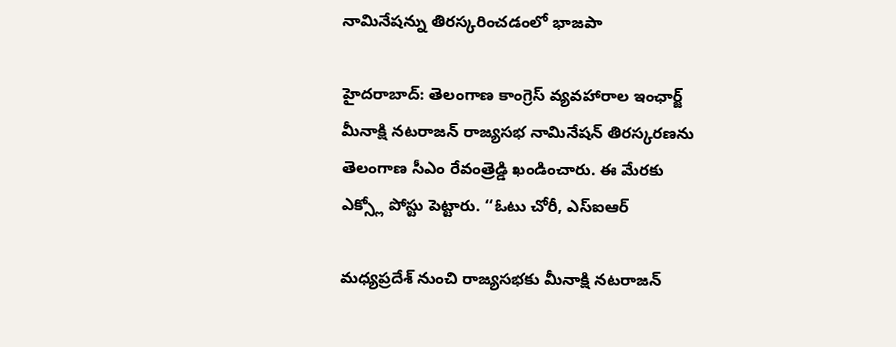నామినేషన్ను తిరస్కరించడంలో భాజపా

హైదరాబాద్: తెలంగాణ కాంగ్రెస్ వ్యవహారాల ఇంఛార్జ్ మీనాక్షి నటరాజన్ రాజ్యసభ నామినేషన్ తిరస్కరణను తెలంగాణ సీఎం రేవంత్రెడ్డి ఖండించారు. ఈ మేరకు ఎక్స్లో పోస్టు పెట్టారు. ‘‘ఓటు చోరీ, ఎస్ఐఆర్

మధ్యప్రదేశ్ నుంచి రాజ్యసభకు మీనాక్షి నటరాజన్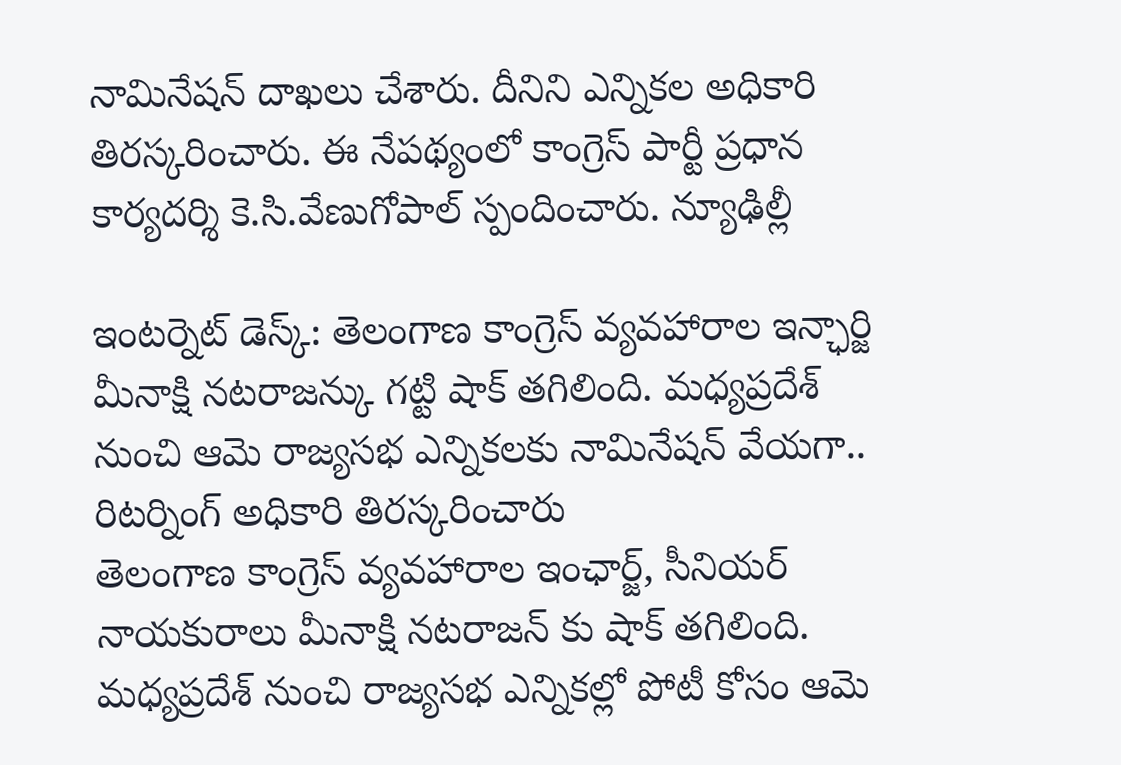నామినేషన్ దాఖలు చేశారు. దీనిని ఎన్నికల అధికారి తిరస్కరించారు. ఈ నేపథ్యంలో కాంగ్రెస్ పార్టీ ప్రధాన కార్యదర్శి కె.సి.వేణుగోపాల్ స్పందించారు. న్యూఢిల్లీ

ఇంటర్నెట్ డెస్క్: తెలంగాణ కాంగ్రెస్ వ్యవహారాల ఇన్ఛార్జి మీనాక్షి నటరాజన్కు గట్టి షాక్ తగిలింది. మధ్యప్రదేశ్ నుంచి ఆమె రాజ్యసభ ఎన్నికలకు నామినేషన్ వేయగా.. రిటర్నింగ్ అధికారి తిరస్కరించారు
తెలంగాణ కాంగ్రెస్ వ్యవహారాల ఇంఛార్జ్, సీనియర్ నాయకురాలు మీనాక్షి నటరాజన్ కు షాక్ తగిలింది. మధ్యప్రదేశ్ నుంచి రాజ్యసభ ఎన్నికల్లో పోటీ కోసం ఆమె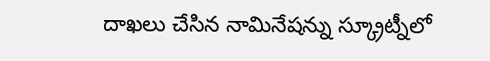దాఖలు చేసిన నామినేషన్ను స్క్రూట్నీలో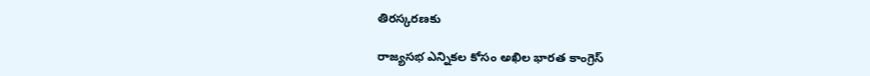తిరస్కరణకు

రాజ్యసభ ఎన్నికల కోసం అఖిల భారత కాంగ్రెస్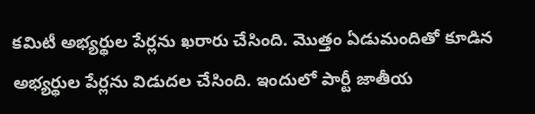కమిటీ అభ్యర్థుల పేర్లను ఖరారు చేసింది. మొత్తం ఏడుమందితో కూడిన అభ్యర్థుల పేర్లను విడుదల చేసింది. ఇందులో పార్టీ జాతీయ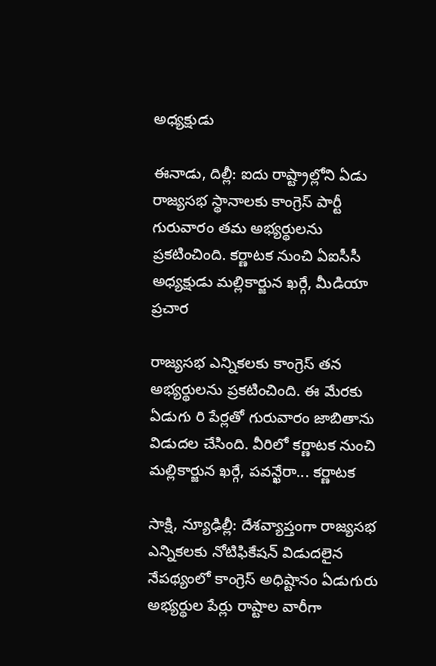అధ్యక్షుడు

ఈనాడు, దిల్లీ: ఐదు రాష్ట్రాల్లోని ఏడు రాజ్యసభ స్థానాలకు కాంగ్రెస్ పార్టీ గురువారం తమ అభ్యర్థులను ప్రకటించింది. కర్ణాటక నుంచి ఏఐసీసీ అధ్యక్షుడు మల్లికార్జున ఖర్గే, మీడియా ప్రచార

రాజ్యసభ ఎన్నికలకు కాంగ్రెస్ తన అభ్యర్థులను ప్రకటించింది. ఈ మేరకు ఏడుగు రి పేర్లతో గురువారం జాబితాను విడుదల చేసింది. వీరిలో కర్ణాటక నుంచి మల్లికార్జున ఖర్గే, పవన్ఖేరా... కర్ణాటక

సాక్షి, న్యూఢిల్లీ: దేశవ్యాప్తంగా రాజ్యసభ ఎన్నికలకు నోటిఫికేషన్ విడుదలైన నేపథ్యంలో కాంగ్రెస్ అధిష్టానం ఏడుగురు అభ్యర్థుల పేర్లు రాష్టాల వారీగా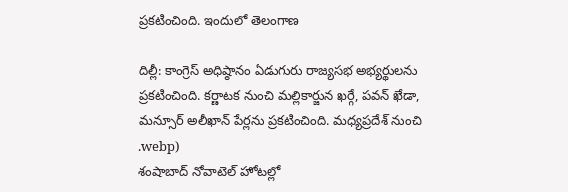ప్రకటించింది. ఇందులో తెలంగాణ

దిల్లీ: కాంగ్రెస్ అధిష్ఠానం ఏడుగురు రాజ్యసభ అభ్యర్థులను ప్రకటించింది. కర్ణాటక నుంచి మల్లికార్జున ఖర్గే, పవన్ ఖేడా, మన్సూర్ అలీఖాన్ పేర్లను ప్రకటించింది. మధ్యప్రదేశ్ నుంచి
.webp)
శంషాబాద్ నోవాటెల్ హోటల్లో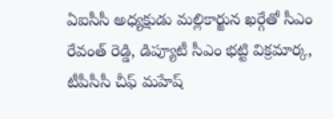ఏఐసీసీ అధ్యక్షుడు మల్లికార్జున ఖర్గేతో సీఎం రేవంత్ రెడ్డి, డిప్యూటీ సీఎం భట్టి విక్రమార్క, టీపీసీసీ చీఫ్ మహేష్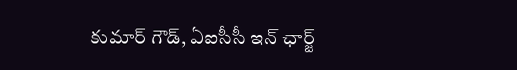కుమార్ గౌడ్, ఏఐసీసీ ఇన్ ఛార్జ్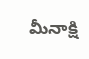మీనాక్షి